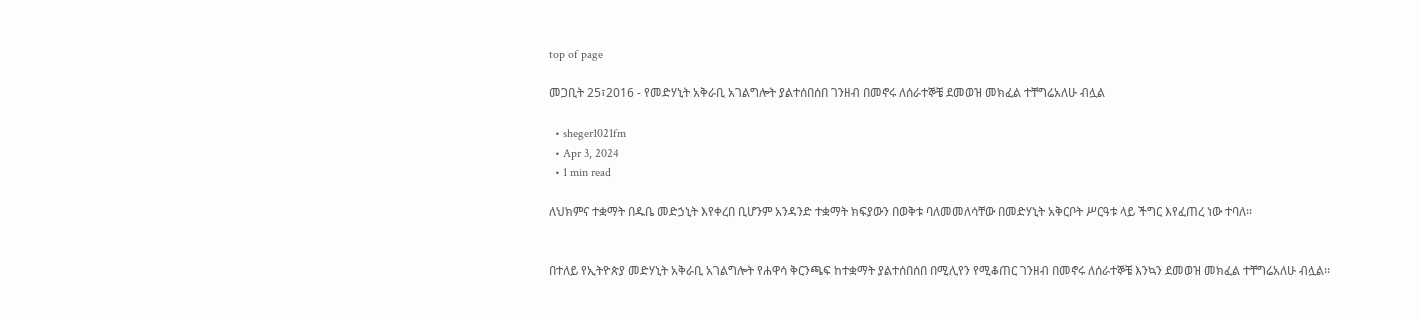top of page

መጋቢት 25፣2016 - የመድሃኒት አቅራቢ አገልግሎት ያልተሰበሰበ ገንዘብ በመኖሩ ለሰራተኞቼ ደመወዝ መክፈል ተቸግሬአለሁ ብሏል

  • sheger1021fm
  • Apr 3, 2024
  • 1 min read

ለህክምና ተቋማት በዱቤ መድኃኒት እየቀረበ ቢሆንም አንዳንድ ተቋማት ክፍያውን በወቅቱ ባለመመለሳቸው በመድሃኒት አቅርቦት ሥርዓቱ ላይ ችግር እየፈጠረ ነው ተባለ፡፡


በተለይ የኢትዮጵያ መድሃኒት አቅራቢ አገልግሎት የሐዋሳ ቅርንጫፍ ከተቋማት ያልተሰበሰበ በሚሊየን የሚቆጠር ገንዘብ በመኖሩ ለሰራተኞቼ እንኳን ደመወዝ መክፈል ተቸግሬአለሁ ብሏል፡፡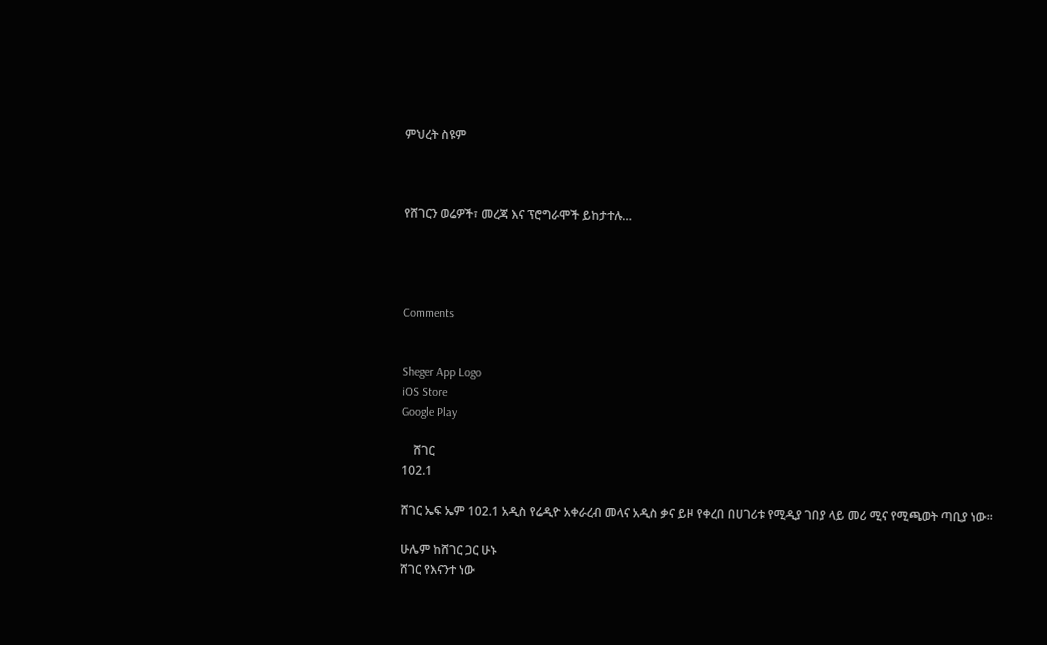ምህረት ስዩም



የሸገርን ወሬዎች፣ መረጃ እና ፕሮግራሞች ይከታተሉ…




Comments


Sheger App Logo
iOS Store
Google Play

    ሸገር
102.1

ሸገር ኤፍ ኤም 102.1 አዲስ የሬዲዮ አቀራረብ መላና አዲስ ቃና ይዞ የቀረበ በሀገሪቱ የሚዲያ ገበያ ላይ መሪ ሚና የሚጫወት ጣቢያ ነው፡፡

ሁሌም ከሸገር ጋር ሁኑ
ሸገር የእናንተ ነው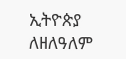ኢትዮጵያ ለዘለዓለም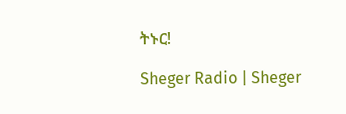ትኑር!

Sheger Radio | Sheger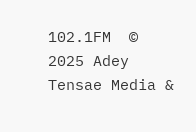102.1FM  © 2025 Adey Tensae Media &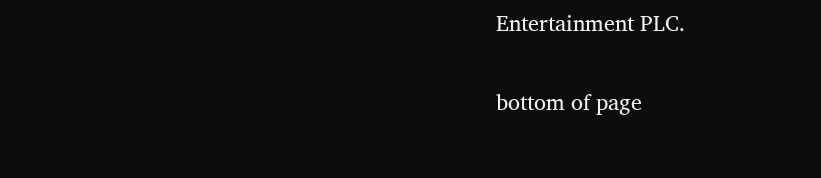Entertainment PLC.

bottom of page